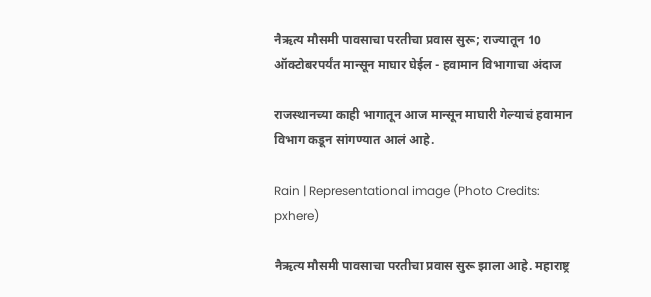नैऋत्य मौसमी पावसाचा परतीचा प्रवास सुरू; राज्यातून 10 ऑक्टोबरपर्यंत मान्सून माघार घेईल - हवामान विभागाचा अंदाज

राजस्थानच्या काही भागातून आज मान्सून माघारी गेल्याचं हवामान विभाग कडून सांगण्यात आलं आहे.

Rain | Representational image (Photo Credits: pxhere)

नैऋत्य मौसमी पावसाचा परतीचा प्रवास सुरू झाला आहे. महाराष्ट्र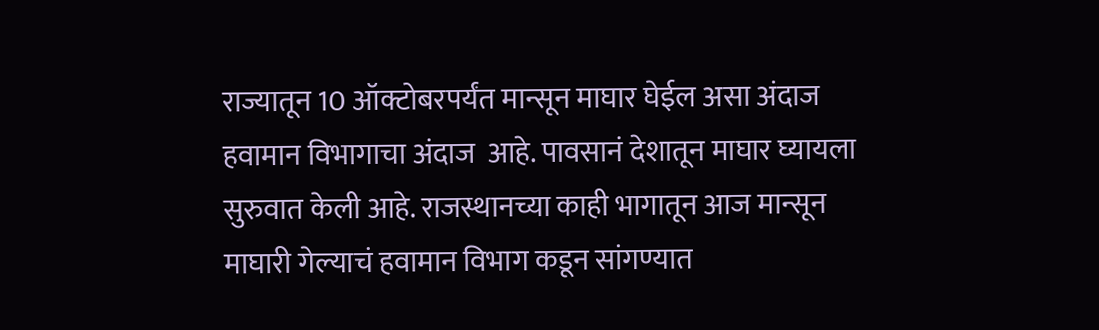राज्यातून 10 ऑक्टोबरपर्यंत मान्सून माघार घेईल असा अंदाज  हवामान विभागाचा अंदाज  आहे. पावसानं देशातून माघार घ्यायला सुरुवात केली आहे. राजस्थानच्या काही भागातून आज मान्सून माघारी गेल्याचं हवामान विभाग कडून सांगण्यात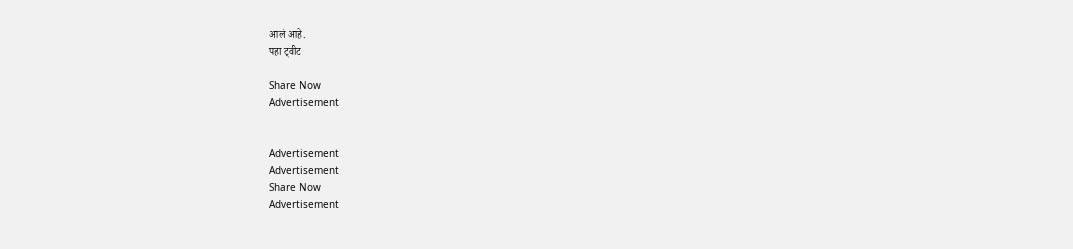आलं आहे.
पहा ट्वीट

Share Now
Advertisement


Advertisement
Advertisement
Share Now
Advertisement